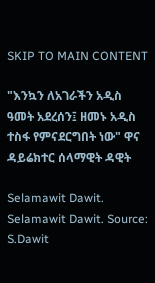SKIP TO MAIN CONTENT

"እንኳን ለአገራችን አዲስ ዓመት አደረሰን፤ ዘመኑ አዲስ ተስፋ የምናደርግበት ነው" ዋና ዳይሬክተር ሰላማዊት ዳዊት

Selamawit Dawit.
Selamawit Dawit. Source: S.Dawit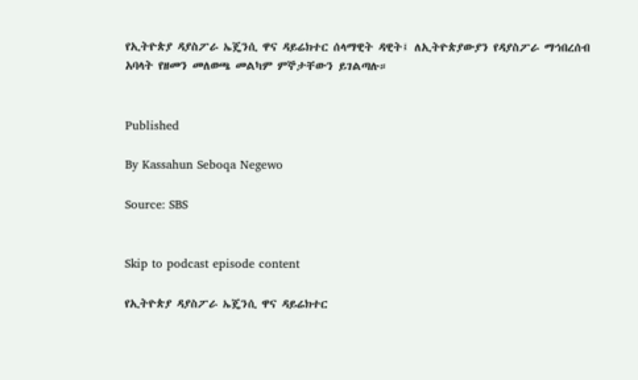የኢትዮጵያ ዳያስፖራ ኤጄንሲ ዋና ዳይሬክተር ሰላማዊት ዳዊት፤ ለኢትዮጵያውያን የዳያስፖራ ማኅበረሰብ አባላት የዘመን መለወጫ መልካም ምኞታቸውን ይገልጣሉ።


Published

By Kassahun Seboqa Negewo

Source: SBS


Skip to podcast episode content

የኢትዮጵያ ዳያስፖራ ኤጄንሲ ዋና ዳይሬክተር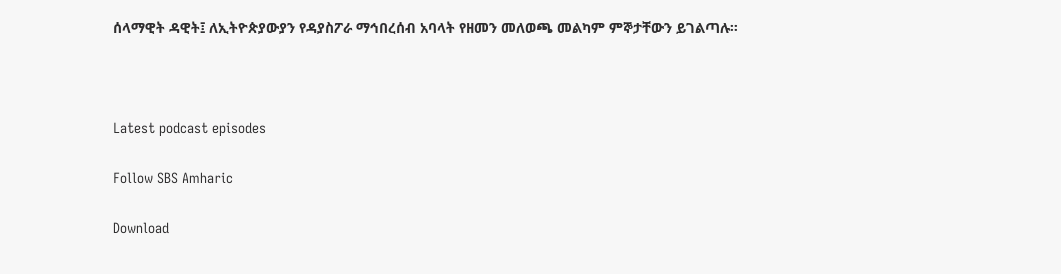ሰላማዊት ዳዊት፤ ለኢትዮጵያውያን የዳያስፖራ ማኅበረሰብ አባላት የዘመን መለወጫ መልካም ምኞታቸውን ይገልጣሉ።



Latest podcast episodes

Follow SBS Amharic

Download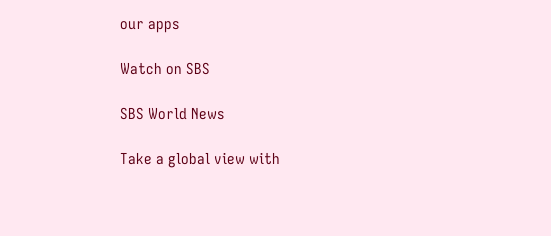our apps

Watch on SBS

SBS World News

Take a global view with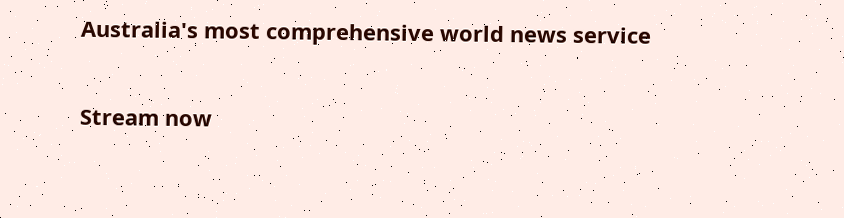Australia's most comprehensive world news service

Stream now